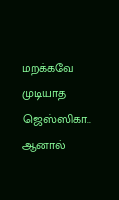மறக்கவே முடியாத ஜெஸ்ஸிகா.. ஆனால்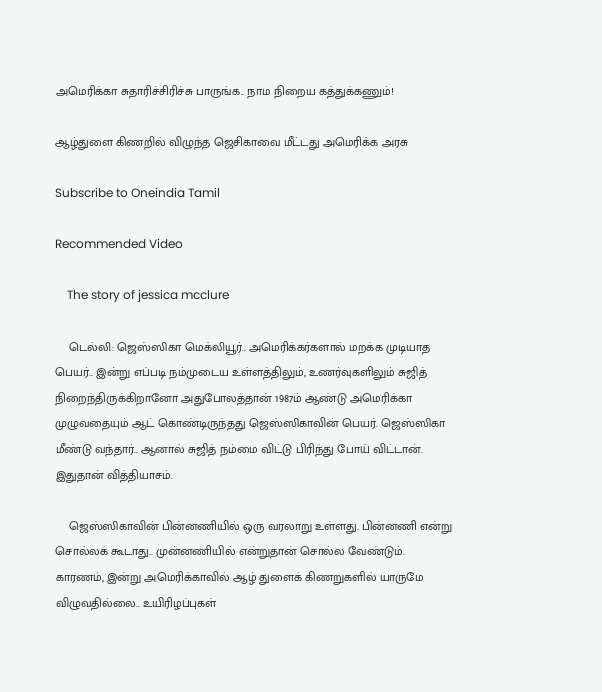அமெரிக்கா சுதாரிச்சிரிச்சு பாருங்க.. நாம நிறைய கத்துக்கணும்!

ஆழ்துளை கிணறில் விழுந்த ஜெசிகாவை மீட்டது அமெரிக்க அரசு

Subscribe to Oneindia Tamil

Recommended Video

    The story of jessica mcclure

    டெல்லி: ஜெஸ்ஸிகா மெக்லியூர்.. அமெரிக்கர்களால் மறக்க முடியாத பெயர்.. இன்று எப்படி நம்முடைய உள்ளத்திலும், உணர்வுகளிலும் சுஜித் நிறைந்திருக்கிறானோ அதுபோலத்தான் 1987ம் ஆண்டு அமெரிக்கா முழுவதையும் ஆட் கொண்டிருந்தது ஜெஸ்ஸிகாவின் பெயர். ஜெஸ்ஸிகா மீண்டு வந்தார்.. ஆனால் சுஜித் நம்மை விட்டு பிரிந்து போய் விட்டான். இதுதான் வித்தியாசம்.

    ஜெஸ்ஸிகாவின் பின்னணியில் ஒரு வரலாறு உள்ளது. பின்னணி என்று சொல்லக் கூடாது.. முன்னணியில் என்றுதான் சொல்ல வேண்டும். காரணம், இன்று அமெரிக்காவில் ஆழ் துளைக் கிணறுகளில் யாருமே விழுவதில்லை.. உயிரிழப்புகள்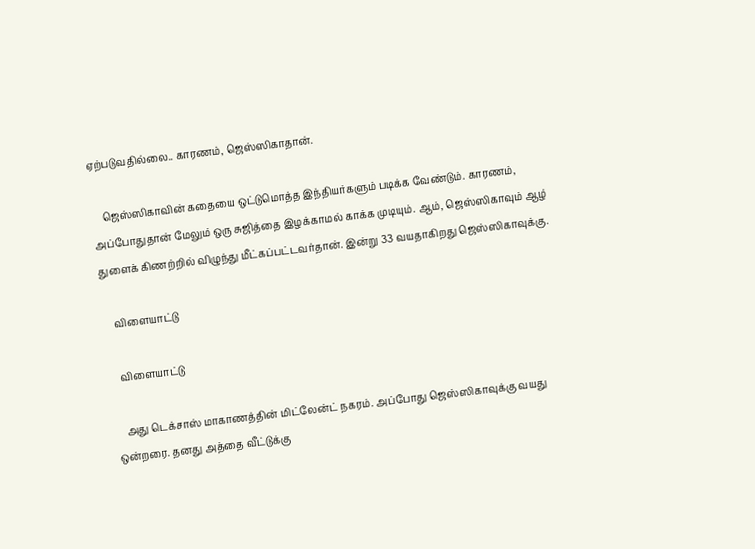ஏற்படுவதில்லை.. காரணம், ஜெஸ்ஸிகாதான்.

    ஜெஸ்ஸிகாவின் கதையை ஒட்டுமொத்த இந்தியர்களும் படிக்க வேண்டும். காரணம், அப்போதுதான் மேலும் ஒரு சுஜித்தை இழக்காமல் காக்க முடியும். ஆம், ஜெஸ்ஸிகாவும் ஆழ் துளைக் கிணற்றில் விழுந்து மீட்கப்பட்டவர்தான். இன்று 33 வயதாகிறது ஜெஸ்ஸிகாவுக்கு.

    விளையாட்டு

    விளையாட்டு

    அது டெக்சாஸ் மாகாணத்தின் மிட்லேன்ட் நகரம். அப்போது ஜெஸ்ஸிகாவுக்கு வயது ஒன்றரை. தனது அத்தை வீட்டுக்கு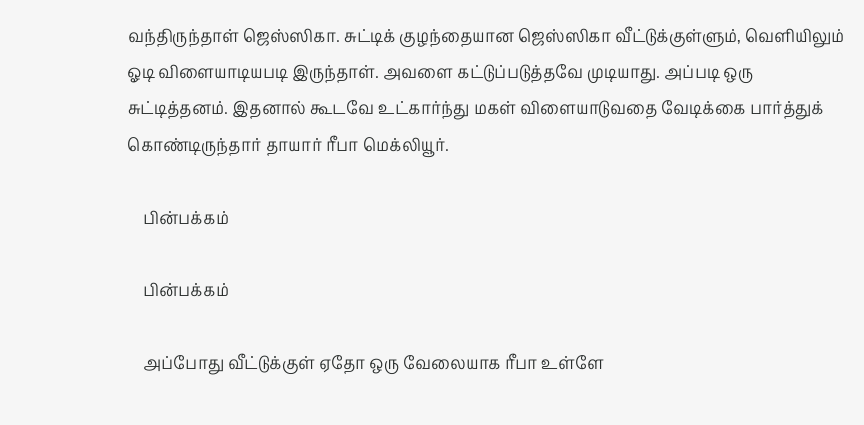வந்திருந்தாள் ஜெஸ்ஸிகா. சுட்டிக் குழந்தையான ஜெஸ்ஸிகா வீட்டுக்குள்ளும், வெளியிலும் ஓடி விளையாடியபடி இருந்தாள். அவளை கட்டுப்படுத்தவே முடியாது. அப்படி ஒரு சுட்டித்தனம். இதனால் கூடவே உட்கார்ந்து மகள் விளையாடுவதை வேடிக்கை பார்த்துக் கொண்டிருந்தார் தாயார் ரீபா மெக்லியூர்.

    பின்பக்கம்

    பின்பக்கம்

    அப்போது வீட்டுக்குள் ஏதோ ஒரு வேலையாக ரீபா உள்ளே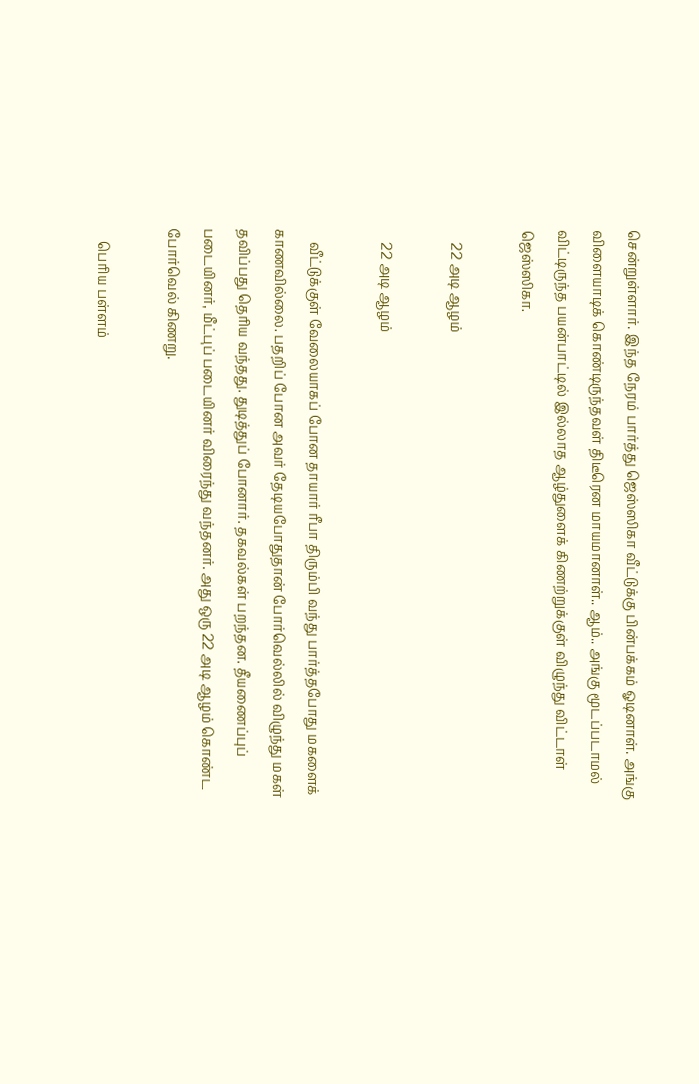சென்றுள்ளார். இந்த நேரம் பார்த்து ஜெஸ்ஸிகா வீட்டுக்கு பின்பக்கம் ஓடினாள். அங்கு விளையாடிக் கொண்டிருந்தவள் திடீரென மாயமானாள்.. ஆம்.. அங்கு மூடப்படாமல் விட்டிருந்த பயன்பாட்டில் இல்லாத ஆழ்துளைக் கிணற்றுக்குள் விழுந்து விட்டாள் ஜெஸ்ஸிகா.

    22 அடி ஆழம்

    22 அடி ஆழம்

    வீட்டுக்குள் வேலையாகப் போன தாயார் ரீபா திரும்பி வந்து பார்த்தபோது மகளைக் காணவில்லை. பதறிப் போன அவர் தேடியபோதுதான் போர்வெல்லில் விழுந்து மகள் தவிப்பது தெரிய வந்தது. துடித்துப் போனார். தகவல்கள் பறந்தன. தீயணைப்புப் படையினர், மீட்புப் படையினர் விரைந்து வந்தனர். அது ஒரு 22 அடி ஆழம் கொண்ட போர்வெல் கிணறு.

    பெரிய பள்ளம்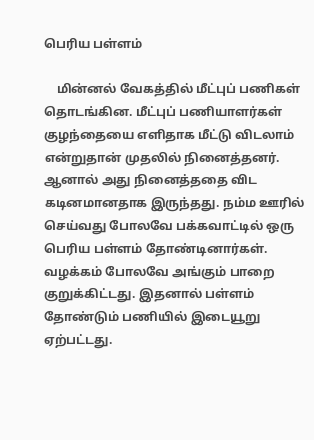பெரிய பள்ளம்

    மின்னல் வேகத்தில் மீட்புப் பணிகள் தொடங்கின. மீட்புப் பணியாளர்கள் குழந்தையை எளிதாக மீட்டு விடலாம் என்றுதான் முதலில் நினைத்தனர். ஆனால் அது நினைத்ததை விட கடினமானதாக இருந்தது. நம்ம ஊரில் செய்வது போலவே பக்கவாட்டில் ஒரு பெரிய பள்ளம் தோண்டினார்கள். வழக்கம் போலவே அங்கும் பாறை குறுக்கிட்டது. இதனால் பள்ளம் தோண்டும் பணியில் இடையூறு ஏற்பட்டது.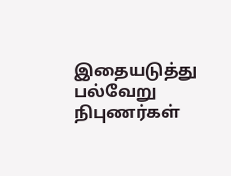இதையடுத்து பல்வேறு நிபுணர்கள்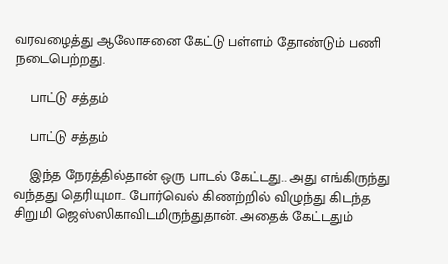வரவழைத்து ஆலோசனை கேட்டு பள்ளம் தோண்டும் பணி நடைபெற்றது.

    பாட்டு சத்தம்

    பாட்டு சத்தம்

    இந்த நேரத்தில்தான் ஒரு பாடல் கேட்டது.. அது எங்கிருந்து வந்தது தெரியுமா.. போர்வெல் கிணற்றில் விழுந்து கிடந்த சிறுமி ஜெஸ்ஸிகாவிடமிருந்துதான். அதைக் கேட்டதும்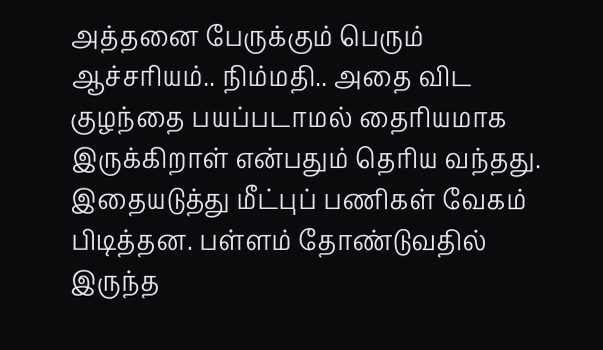அத்தனை பேருக்கும் பெரும் ஆச்சரியம்.. நிம்மதி.. அதை விட குழந்தை பயப்படாமல் தைரியமாக இருக்கிறாள் என்பதும் தெரிய வந்தது. இதையடுத்து மீட்புப் பணிகள் வேகம் பிடித்தன. பள்ளம் தோண்டுவதில் இருந்த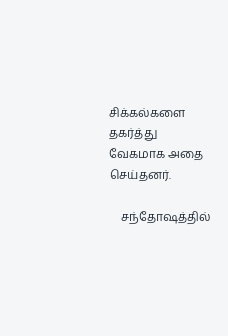சிக்கல்களை தகர்த்து வேகமாக அதை செய்தனர்.

    சந்தோஷத்தில்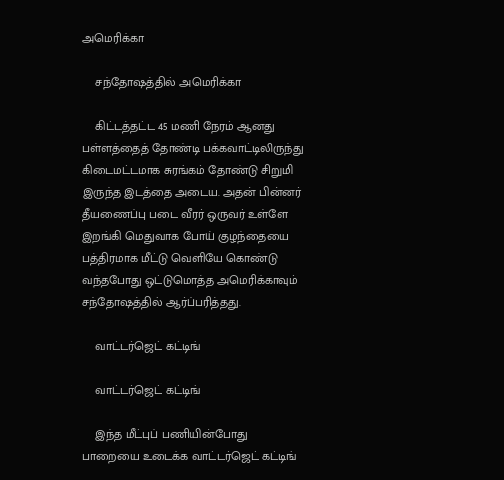அமெரிக்கா

    சந்தோஷத்தில் அமெரிக்கா

    கிட்டத்தட்ட 45 மணி நேரம் ஆனது பள்ளத்தைத் தோண்டி பக்கவாட்டிலிருந்து கிடைமட்டமாக சுரங்கம் தோண்டு சிறுமி இருந்த இடத்தை அடைய. அதன் பின்னர் தீயணைப்பு படை வீரர் ஒருவர் உள்ளே இறங்கி மெதுவாக போய் குழந்தையை பத்திரமாக மீட்டு வெளியே கொண்டு வந்தபோது ஒட்டுமொத்த அமெரிக்காவும் சந்தோஷத்தில் ஆர்ப்பரித்தது.

    வாட்டர்ஜெட் கட்டிங்

    வாட்டர்ஜெட் கட்டிங்

    இந்த மீட்புப் பணியின்போது பாறையை உடைக்க வாட்டர்ஜெட் கட்டிங்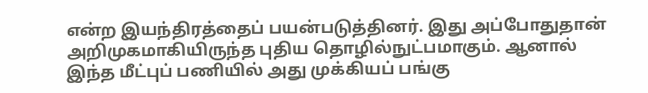என்ற இயந்திரத்தைப் பயன்படுத்தினர். இது அப்போதுதான் அறிமுகமாகியிருந்த புதிய தொழில்நுட்பமாகும். ஆனால் இந்த மீட்புப் பணியில் அது முக்கியப் பங்கு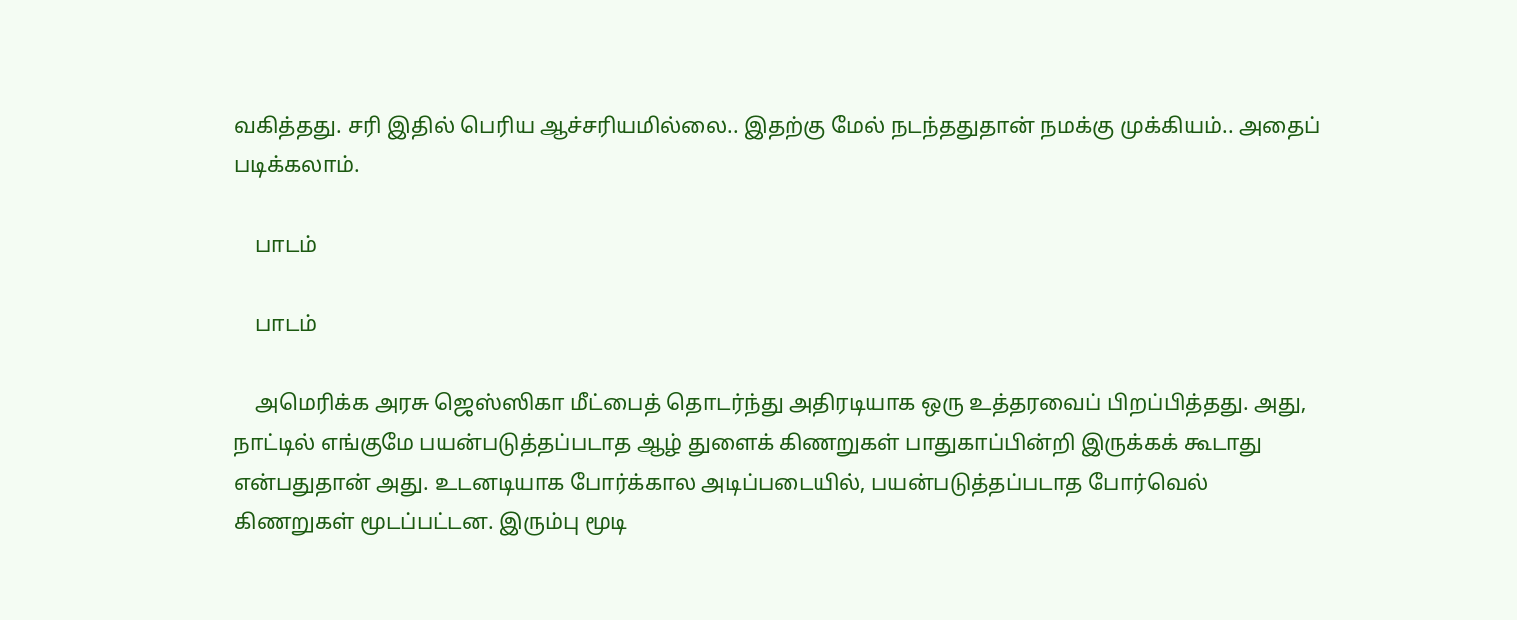வகித்தது. சரி இதில் பெரிய ஆச்சரியமில்லை.. இதற்கு மேல் நடந்ததுதான் நமக்கு முக்கியம்.. அதைப் படிக்கலாம்.

    பாடம்

    பாடம்

    அமெரிக்க அரசு ஜெஸ்ஸிகா மீட்பைத் தொடர்ந்து அதிரடியாக ஒரு உத்தரவைப் பிறப்பித்தது. அது, நாட்டில் எங்குமே பயன்படுத்தப்படாத ஆழ் துளைக் கிணறுகள் பாதுகாப்பின்றி இருக்கக் கூடாது என்பதுதான் அது. உடனடியாக போர்க்கால அடிப்படையில், பயன்படுத்தப்படாத போர்வெல் கிணறுகள் மூடப்பட்டன. இரும்பு மூடி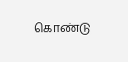கொண்டு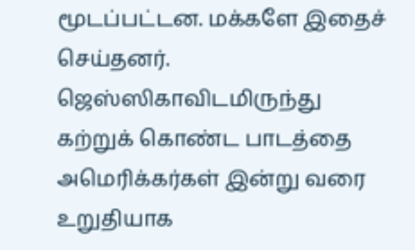மூடப்பட்டன. மக்களே இதைச் செய்தனர். ஜெஸ்ஸிகாவிடமிருந்து கற்றுக் கொண்ட பாடத்தை அமெரிக்கர்கள் இன்று வரை உறுதியாக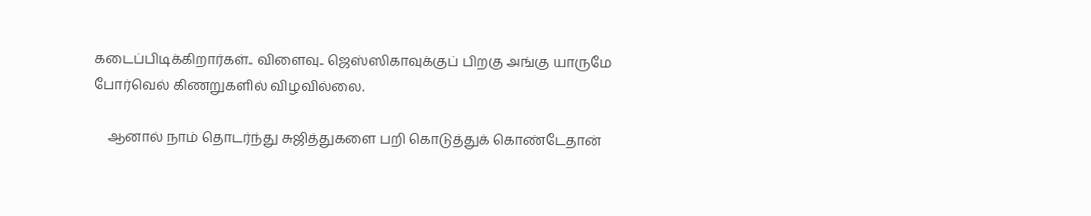கடைப்பிடிக்கிறார்கள்.. விளைவு.. ஜெஸ்ஸிகாவுக்குப் பிறகு அங்கு யாருமே போர்வெல் கிணறுகளில் விழவில்லை.

    ஆனால் நாம் தொடர்ந்து சுஜித்துகளை பறி கொடுத்துக் கொண்டேதான்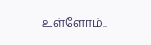உள்ளோம்..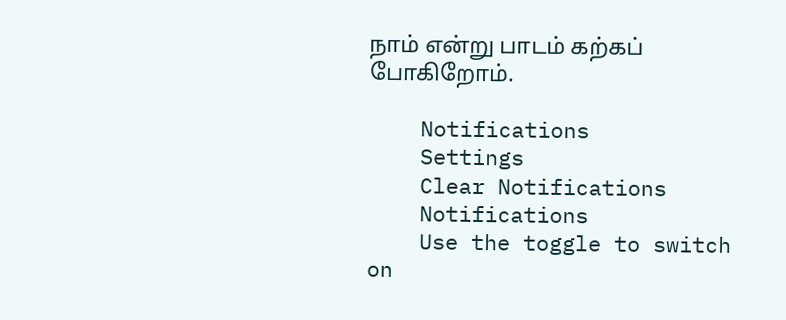நாம் என்று பாடம் கற்கப் போகிறோம்.

    Notifications
    Settings
    Clear Notifications
    Notifications
    Use the toggle to switch on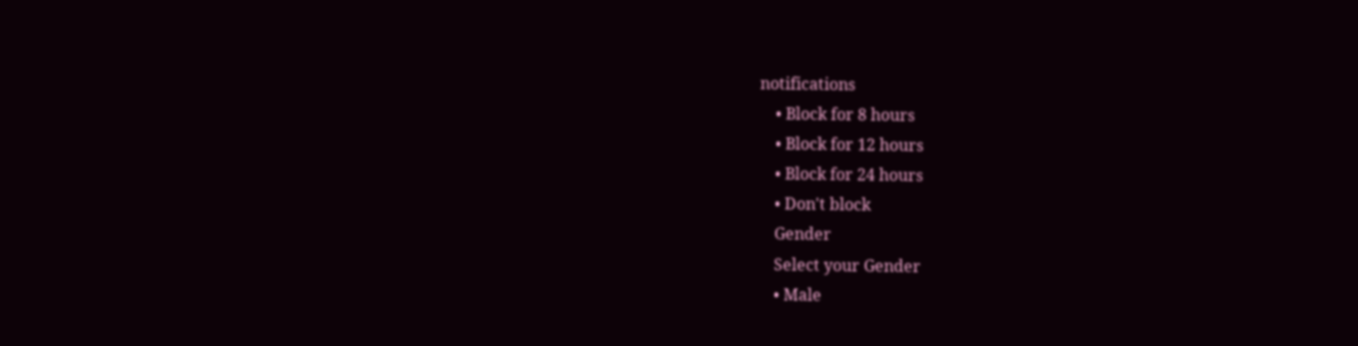notifications
    • Block for 8 hours
    • Block for 12 hours
    • Block for 24 hours
    • Don't block
    Gender
    Select your Gender
    • Male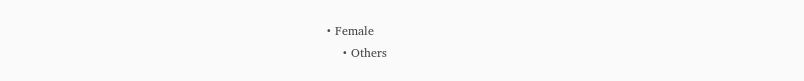• Female
    • Others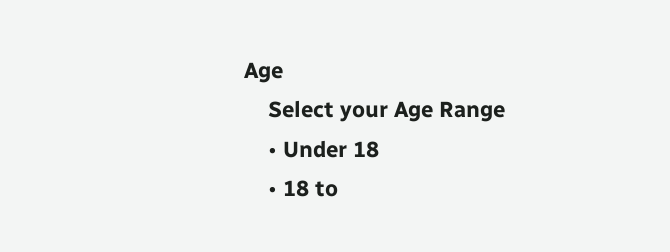Age
    Select your Age Range
    • Under 18
    • 18 to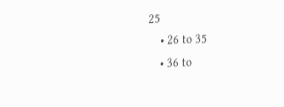25
    • 26 to 35
    • 36 to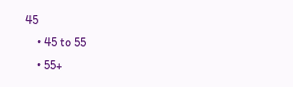45
    • 45 to 55
    • 55+